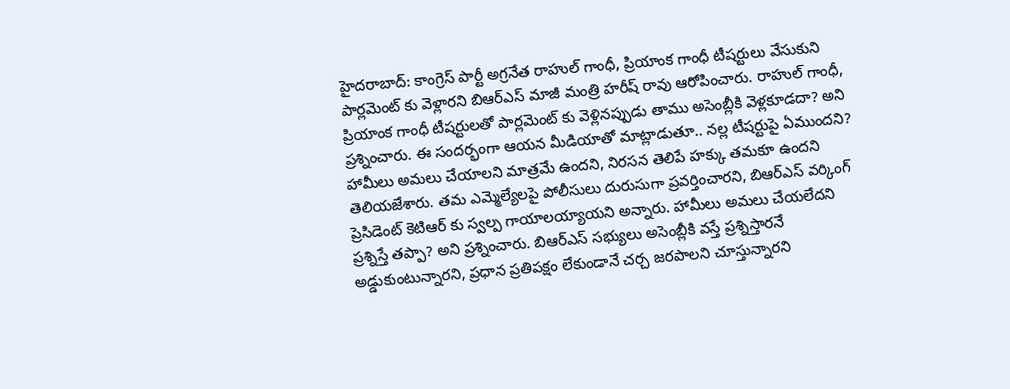హైదరాబాద్: కాంగ్రెస్ పార్టీ అగ్రనేత రాహుల్ గాంధీ, ప్రియాంక గాంధీ టీషర్టులు వేసుకుని పార్లమెంట్ కు వెళ్లారని బిఆర్ఎస్ మాజీ మంత్రి హరీష్ రావు ఆరోపించారు. రాహుల్ గాంధీ, ప్రియాంక గాంధీ టీషర్టులతో పార్లమెంట్ కు వెళ్లినప్పుడు తాము అసెంబ్లీకి వెళ్లకూడదా? అని ప్రశ్నించారు. ఈ సందర్భంగా ఆయన మీడియాతో మాట్లాడుతూ.. నల్ల టీషర్టుపై ఏముందని? హామీలు అమలు చేయాలని మాత్రమే ఉందని, నిరసన తెలిపే హక్కు తమకూ ఉందని తెలియజేశారు. తమ ఎమ్మెల్యేలపై పోలీసులు దురుసుగా ప్రవర్తించారని, బిఆర్ఎస్ వర్కింగ్ ప్రెసిడెంట్ కెటిఆర్ కు స్వల్ప గాయాలయ్యాయని అన్నారు. హామీలు అమలు చేయలేదని ప్రశ్నిస్తే తప్పా? అని ప్రశ్నించారు. బిఆర్ఎస్ సభ్యులు అసెంబ్లీకి వస్తే ప్రశ్నిస్తారనే అడ్డుకుంటున్నారని, ప్రధాన ప్రతిపక్షం లేకుండానే చర్చ జరపాలని చూస్తున్నారని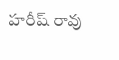హరీష్ రావు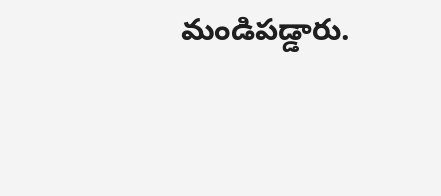మండిపడ్డారు.